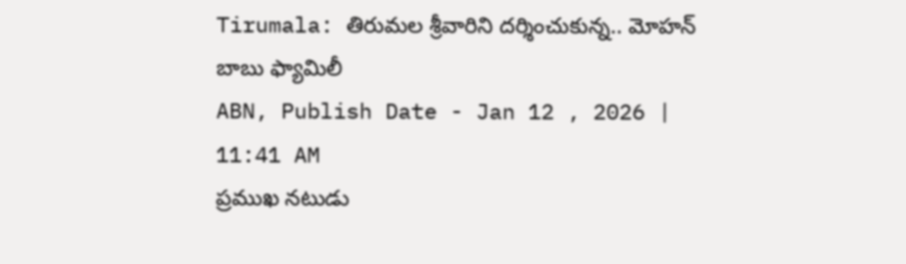Tirumala: తిరుమల శ్రీవారిని దర్శించుకున్న.. మోహన్ బాబు ఫ్యామిలీ
ABN, Publish Date - Jan 12 , 2026 | 11:41 AM
ప్రముఖ నటుడు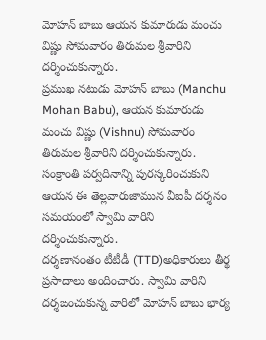మోహన్ బాబు ఆయన కుమారుడు మంచు విష్ణు సోమవారం తిరుమల శ్రీవారిని దర్శించుకున్నారు.
ప్రముఖ నటుడు మోహన్ బాబు (Manchu Mohan Babu), ఆయన కుమారుడు మంచు విష్ణు (Vishnu) సోమవారం తిరుమల శ్రీవారిని దర్శించుకున్నారు. సంక్రాంతి పర్వదినాన్ని పురస్కరించుకుని ఆయన ఈ తెల్లవారుజామున వీఐపీ దర్శనం సమయంలో స్వామి వారిని దర్శించుకున్నారు.
దర్శణానంతం టీటీడీ (TTD)అధికారులు తీర్థ ప్రసాదాలు అందించారు. స్వామి వారిని దర్శఙంచుకున్న వారిలో మోహన్ బాబు భార్య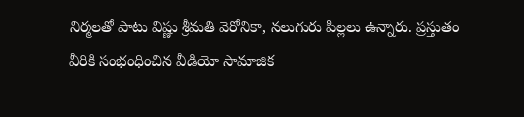నిర్మలతో పాటు విష్ణు శ్రీమతి వెరోనికా, నలుగురు పిల్లలు ఉన్నారు. ప్రస్తుతం వీరికి సంభంధించిన వీడియో సామాజిక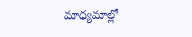మాధ్యమాల్లో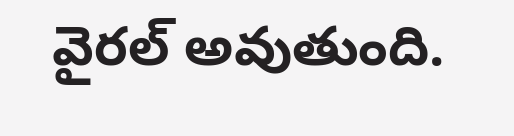వైరల్ అవుతుంది.